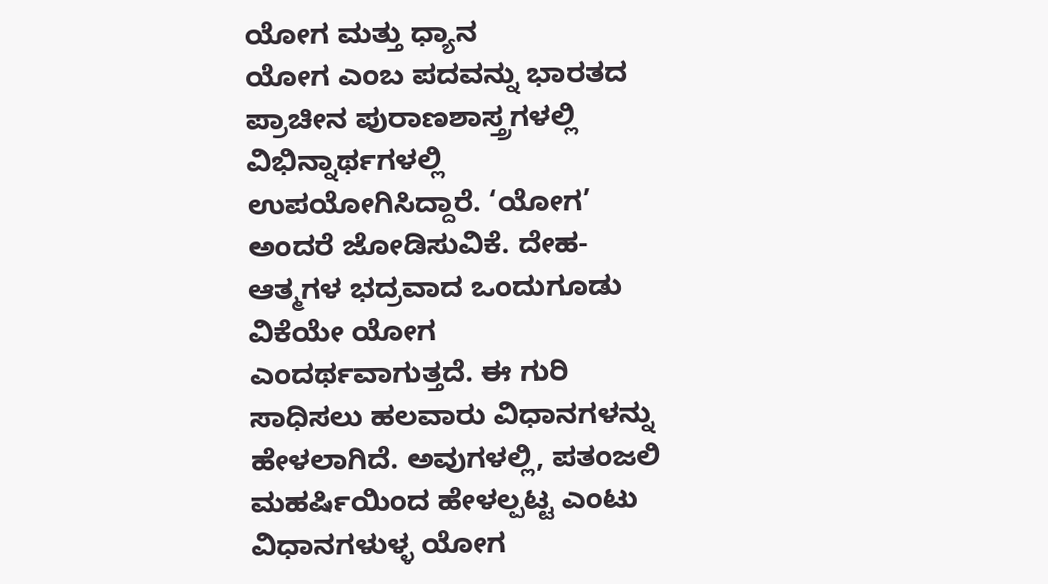ಯೋಗ ಮತ್ತು ಧ್ಯಾನ
ಯೋಗ ಎಂಬ ಪದವನ್ನು ಭಾರತದ ಪ್ರಾಚೀನ ಪುರಾಣಶಾಸ್ತ್ರಗಳಲ್ಲಿ ವಿಭಿನ್ನಾರ್ಥಗಳಲ್ಲಿ ಉಪಯೋಗಿಸಿದ್ದಾರೆ. ‘ಯೋಗ’ ಅಂದರೆ ಜೋಡಿಸುವಿಕೆ. ದೇಹ-ಆತ್ಮಗಳ ಭದ್ರವಾದ ಒಂದುಗೂಡು ವಿಕೆಯೇ ಯೋಗ ಎಂದರ್ಥವಾಗುತ್ತದೆ. ಈ ಗುರಿ ಸಾಧಿಸಲು ಹಲವಾರು ವಿಧಾನಗಳನ್ನು ಹೇಳಲಾಗಿದೆ. ಅವುಗಳಲ್ಲಿ, ಪತಂಜಲಿ ಮಹರ್ಷಿಯಿಂದ ಹೇಳಲ್ಪಟ್ಟ ಎಂಟು ವಿಧಾನಗಳುಳ್ಳ ಯೋಗ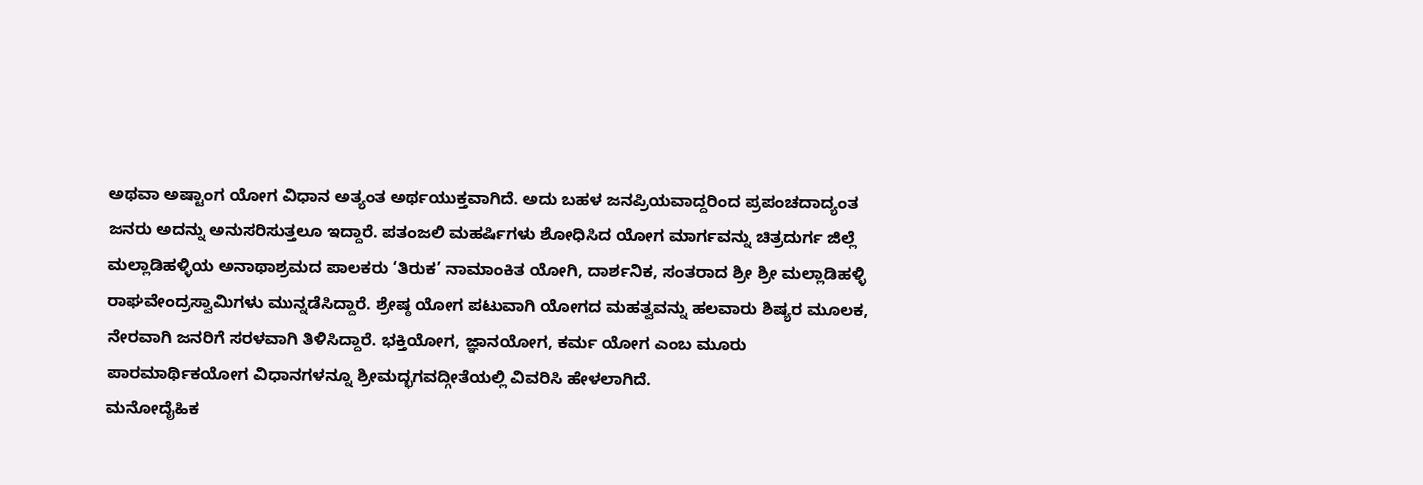ಅಥವಾ ಅಷ್ಟಾಂಗ ಯೋಗ ವಿಧಾನ ಅತ್ಯಂತ ಅರ್ಥಯುಕ್ತವಾಗಿದೆ. ಅದು ಬಹಳ ಜನಪ್ರಿಯವಾದ್ದರಿಂದ ಪ್ರಪಂಚದಾದ್ಯಂತ ಜನರು ಅದನ್ನು ಅನುಸರಿಸುತ್ತಲೂ ಇದ್ದಾರೆ. ಪತಂಜಲಿ ಮಹರ್ಷಿಗಳು ಶೋಧಿಸಿದ ಯೋಗ ಮಾರ್ಗವನ್ನು ಚಿತ್ರದುರ್ಗ ಜಿಲ್ಲೆ ಮಲ್ಲಾಡಿಹಳ್ಳಿಯ ಅನಾಥಾಶ್ರಮದ ಪಾಲಕರು ‘ತಿರುಕ’ ನಾಮಾಂಕಿತ ಯೋಗಿ, ದಾರ್ಶನಿಕ, ಸಂತರಾದ ಶ್ರೀ ಶ್ರೀ ಮಲ್ಲಾಡಿಹಳ್ಳಿ ರಾಘವೇಂದ್ರಸ್ವಾಮಿಗಳು ಮುನ್ನಡೆಸಿದ್ದಾರೆ. ಶ್ರೇಷ್ಠ ಯೋಗ ಪಟುವಾಗಿ ಯೋಗದ ಮಹತ್ವವನ್ನು ಹಲವಾರು ಶಿಷ್ಯರ ಮೂಲಕ, ನೇರವಾಗಿ ಜನರಿಗೆ ಸರಳವಾಗಿ ತಿಳಿಸಿದ್ದಾರೆ. ಭಕ್ತಿಯೋಗ, ಜ್ಞಾನಯೋಗ, ಕರ್ಮ ಯೋಗ ಎಂಬ ಮೂರು ಪಾರಮಾರ್ಥಿಕಯೋಗ ವಿಧಾನಗಳನ್ನೂ ಶ್ರೀಮದ್ಭಗವದ್ಗೀತೆಯಲ್ಲಿ ವಿವರಿಸಿ ಹೇಳಲಾಗಿದೆ.
ಮನೋದೈಹಿಕ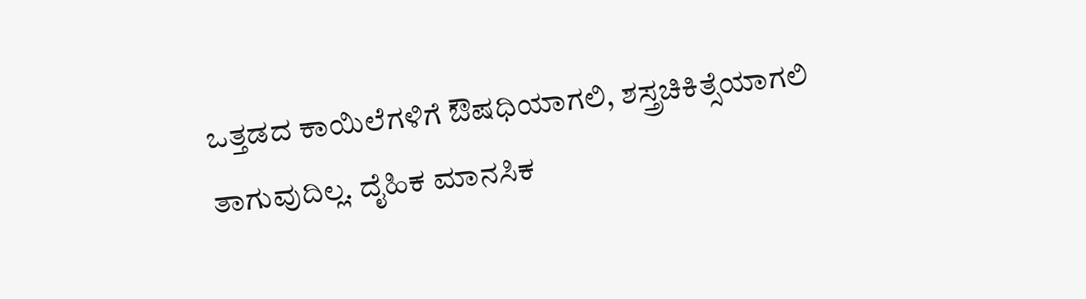ಒತ್ತಡದ ಕಾಯಿಲೆಗಳಿಗೆ ಔಷಧಿಯಾಗಲಿ, ಶಸ್ತ್ರಚಿಕಿತ್ಸೆಯಾಗಲಿ ತಾಗುವುದಿಲ್ಲ. ದೈಹಿಕ ಮಾನಸಿಕ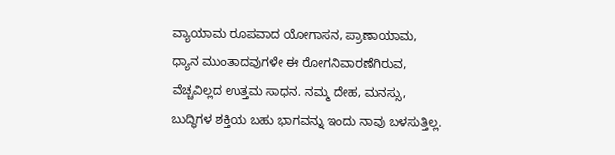ವ್ಯಾಯಾಮ ರೂಪವಾದ ಯೋಗಾಸನ, ಪ್ರಾಣಾಯಾಮ, ಧ್ಯಾನ ಮುಂತಾದವುಗಳೇ ಈ ರೋಗನಿವಾರಣೆಗಿರುವ, ವೆಚ್ಚವಿಲ್ಲದ ಉತ್ತಮ ಸಾಧನ. ನಮ್ಮ ದೇಹ, ಮನಸ್ಸು, ಬುದ್ಧಿಗಳ ಶಕ್ತಿಯ ಬಹು ಭಾಗವನ್ನು ಇಂದು ನಾವು ಬಳಸುತ್ತಿಲ್ಲ.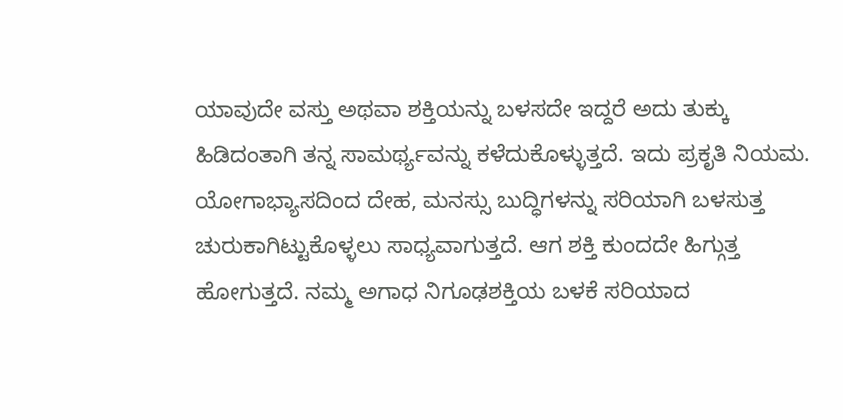ಯಾವುದೇ ವಸ್ತು ಅಥವಾ ಶಕ್ತಿಯನ್ನು ಬಳಸದೇ ಇದ್ದರೆ ಅದು ತುಕ್ಕು ಹಿಡಿದಂತಾಗಿ ತನ್ನ ಸಾಮರ್ಥ್ಯವನ್ನು ಕಳೆದುಕೊಳ್ಳುತ್ತದೆ. ಇದು ಪ್ರಕೃತಿ ನಿಯಮ. ಯೋಗಾಭ್ಯಾಸದಿಂದ ದೇಹ, ಮನಸ್ಸು ಬುದ್ಧಿಗಳನ್ನು ಸರಿಯಾಗಿ ಬಳಸುತ್ತ ಚುರುಕಾಗಿಟ್ಟುಕೊಳ್ಳಲು ಸಾಧ್ಯವಾಗುತ್ತದೆ. ಆಗ ಶಕ್ತಿ ಕುಂದದೇ ಹಿಗ್ಗುತ್ತ ಹೋಗುತ್ತದೆ. ನಮ್ಮ ಅಗಾಧ ನಿಗೂಢಶಕ್ತಿಯ ಬಳಕೆ ಸರಿಯಾದ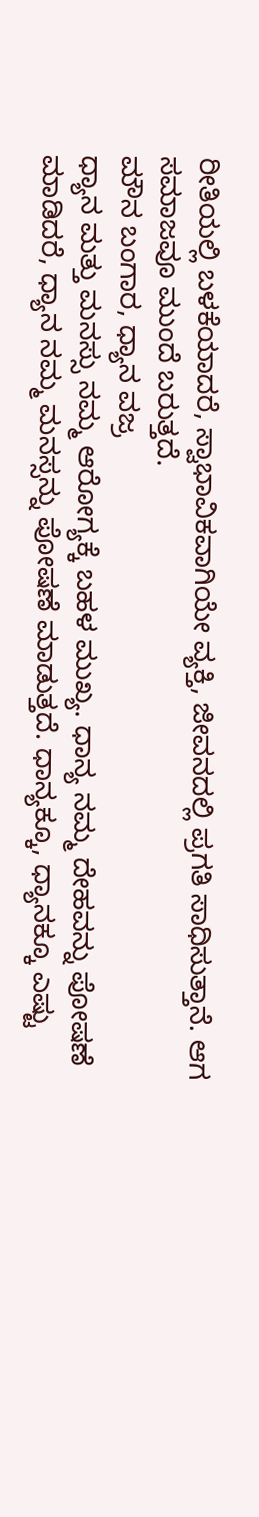ರೀತಿಯಲ್ಲಿ ಬಳಕೆಯಾದರೆ, ಸ್ವಾಭಾವಿಕವಾಗಿಯೇ ವ್ಯಕ್ತಿ, ಜೀವನದಲ್ಲಿ ಪ್ರಗತಿ ಸಾಧಿಸುತ್ತಾನೆ. ಆಗ ಸಮಾಜವೂ ಮುಂದೆ ಬರುತ್ತದೆ.
ಮೌನ ಬಂಗಾರ, ಧ್ಯಾನ ವಜ್ರ
ಧ್ಯಾನ ಮತ್ತು ಮನಸ್ಸು ನಮ್ಮ ಆರೋಗ್ಯಕ್ಕೆ ಬಹಳ ಮುಖ್ಯ. ಧಾನ್ಯ ನಮ್ಮ ದೇಹವನ್ನು ಪೋಷಣೆ ಮಾಡಿದರೆ, ಧ್ಯಾನ ನಮ್ಮ ಮನಸ್ಸನ್ನು ಪೋಷಣೆ ಮಾಡುತ್ತದೆ. ಧಾನ್ಯಕ್ಕೂ, ಧ್ಯಾನಕ್ಕೂ ಎಷ್ಟು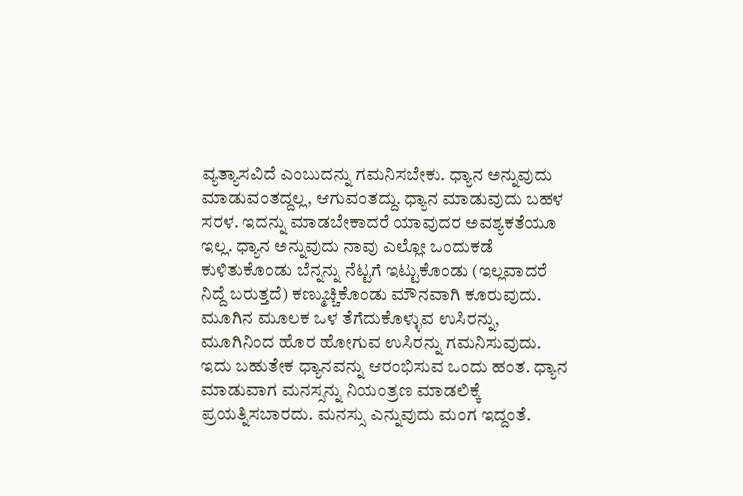ವ್ಯತ್ಯಾಸವಿದೆ ಎಂಬುದನ್ನು ಗಮನಿಸಬೇಕು. ಧ್ಯಾನ ಅನ್ನುವುದು ಮಾಡುವಂತದ್ದಲ್ಲ, ಆಗುವಂತದ್ದು. ಧ್ಯಾನ ಮಾಡುವುದು ಬಹಳ ಸರಳ. ಇದನ್ನು ಮಾಡಬೇಕಾದರೆ ಯಾವುದರ ಅವಶ್ಯಕತೆಯೂ ಇಲ್ಲ. ಧ್ಯಾನ ಅನ್ನುವುದು ನಾವು ಎಲ್ಲೋ ಒಂದುಕಡೆ ಕುಳಿತುಕೊಂಡು ಬೆನ್ನನ್ನು ನೆಟ್ಟಗೆ ಇಟ್ಟುಕೊಂಡು (ಇಲ್ಲವಾದರೆ ನಿದ್ದೆ ಬರುತ್ತದೆ) ಕಣ್ಮುಚ್ಚಿಕೊಂಡು ಮೌನವಾಗಿ ಕೂರುವುದು.
ಮೂಗಿನ ಮೂಲಕ ಒಳ ತೆಗೆದುಕೊಳ್ಳುವ ಉಸಿರನ್ನು, ಮೂಗಿನಿಂದ ಹೊರ ಹೋಗುವ ಉಸಿರನ್ನು ಗಮನಿಸುವುದು. ಇದು ಬಹುತೇಕ ಧ್ಯಾನವನ್ನು ಆರಂಭಿಸುವ ಒಂದು ಹಂತ. ಧ್ಯಾನ ಮಾಡುವಾಗ ಮನಸ್ಸನ್ನು ನಿಯಂತ್ರಣ ಮಾಡಲಿಕ್ಕೆ ಪ್ರಯತ್ನಿಸಬಾರದು. ಮನಸ್ಸು ಎನ್ನುವುದು ಮಂಗ ಇದ್ದಂತೆ.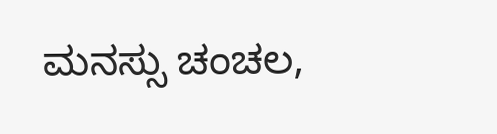ಮನಸ್ಸು ಚಂಚಲ,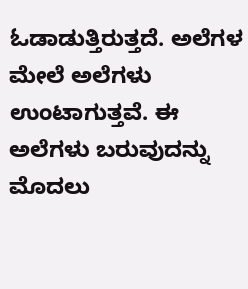ಓಡಾಡುತ್ತಿರುತ್ತದೆ. ಅಲೆಗಳ ಮೇಲೆ ಅಲೆಗಳು ಉಂಟಾಗುತ್ತವೆ. ಈ ಅಲೆಗಳು ಬರುವುದನ್ನು ಮೊದಲು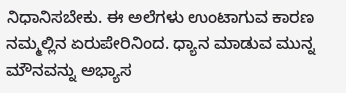ನಿಧಾನಿಸಬೇಕು. ಈ ಅಲೆಗಳು ಉಂಟಾಗುವ ಕಾರಣ ನಮ್ಮಲ್ಲಿನ ಏರುಪೇರಿನಿಂದ. ಧ್ಯಾನ ಮಾಡುವ ಮುನ್ನ ಮೌನವನ್ನು ಅಭ್ಯಾಸ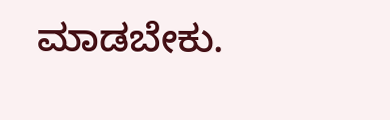ಮಾಡಬೇಕು.